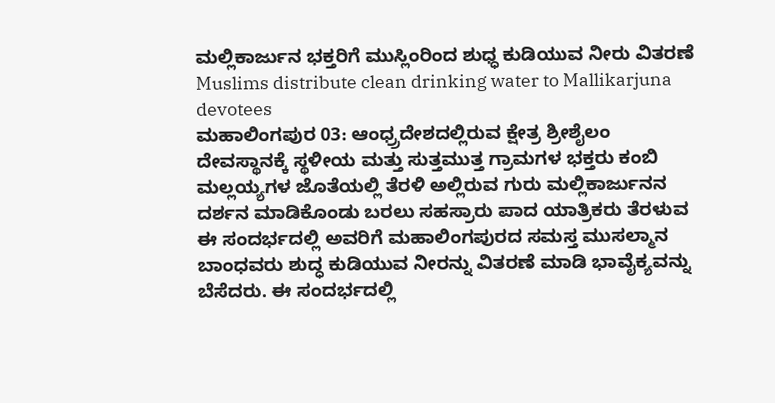ಮಲ್ಲಿಕಾರ್ಜುನ ಭಕ್ತರಿಗೆ ಮುಸ್ಲಿಂರಿಂದ ಶುಧ್ಧ ಕುಡಿಯುವ ನೀರು ವಿತರಣೆ
Muslims distribute clean drinking water to Mallikarjuna devotees
ಮಹಾಲಿಂಗಪುರ 03: ಆಂಧ್ರ್ರದೇಶದಲ್ಲಿರುವ ಕ್ಷೇತ್ರ ಶ್ರೀಶೈಲಂ ದೇವಸ್ಥಾನಕ್ಕೆ ಸ್ಥಳೀಯ ಮತ್ತು ಸುತ್ತಮುತ್ತ ಗ್ರಾಮಗಳ ಭಕ್ತರು ಕಂಬಿ ಮಲ್ಲಯ್ಯಗಳ ಜೊತೆಯಲ್ಲಿ ತೆರಳಿ ಅಲ್ಲಿರುವ ಗುರು ಮಲ್ಲಿಕಾರ್ಜುನನ ದರ್ಶನ ಮಾಡಿಕೊಂಡು ಬರಲು ಸಹಸ್ರಾರು ಪಾದ ಯಾತ್ರಿಕರು ತೆರಳುವ ಈ ಸಂದರ್ಭದಲ್ಲಿ ಅವರಿಗೆ ಮಹಾಲಿಂಗಪುರದ ಸಮಸ್ತ ಮುಸಲ್ಮಾನ ಬಾಂಧವರು ಶುದ್ಧ ಕುಡಿಯುವ ನೀರನ್ನು ವಿತರಣೆ ಮಾಡಿ ಭಾವೈಕ್ಯವನ್ನು ಬೆಸೆದರು. ಈ ಸಂದರ್ಭದಲ್ಲಿ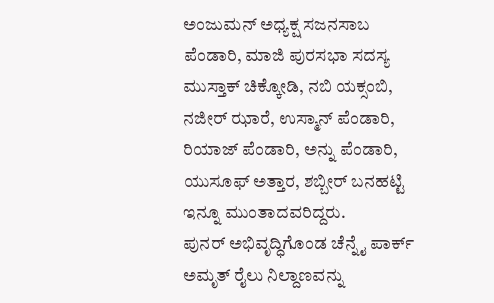ಅಂಜುಮನ್ ಅಧ್ಯಕ್ಷ ಸಜನಸಾಬ ಪೆಂಡಾರಿ, ಮಾಜಿ ಪುರಸಭಾ ಸದಸ್ಯ ಮುಸ್ತಾಕ್ ಚಿಕ್ಕೋಡಿ, ನಬಿ ಯಕ್ಸಂಬಿ, ನಜೀರ್ ಝಾರೆ, ಉಸ್ಮಾನ್ ಪೆಂಡಾರಿ, ರಿಯಾಜ್ ಪೆಂಡಾರಿ, ಅನ್ನು ಪೆಂಡಾರಿ, ಯುಸೂಫ್ ಅತ್ತಾರ, ಶಬ್ಬೀರ್ ಬನಹಟ್ಟಿ ಇನ್ನೂ ಮುಂತಾದವರಿದ್ದರು.
ಪುನರ್ ಅಭಿವೃದ್ಧಿಗೊಂಡ ಚೆನ್ನೈ ಪಾರ್ಕ್ ಅಮೃತ್ ರೈಲು ನಿಲ್ದಾಣವನ್ನು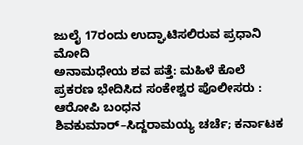ಜುಲೈ 17ರಂದು ಉದ್ಘಾಟಿಸಲಿರುವ ಪ್ರಧಾನಿ ಮೋದಿ
ಅನಾಮಧೇಯ ಶವ ಪತ್ತೆ: ಮಹಿಳೆ ಕೊಲೆ ಪ್ರಕರಣ ಭೇದಿಸಿದ ಸಂಕೇಶ್ವರ ಪೊಲೀಸರು : ಆರೋಪಿ ಬಂಧನ
ಶಿವಕುಮಾರ್–ಸಿದ್ದರಾಮಯ್ಯ ಚರ್ಚೆ; ಕರ್ನಾಟಕ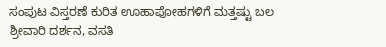ಸಂಪುಟ ವಿಸ್ತರಣೆ ಕುರಿತ ಊಹಾಪೋಹಗಳಿಗೆ ಮತ್ತಷ್ಟು ಬಲ
ಶ್ರೀವಾರಿ ದರ್ಶನ, ವಸತಿ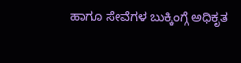ಹಾಗೂ ಸೇವೆಗಳ ಬುಕ್ಕಿಂಗ್ಗೆ ಅಧಿಕೃತ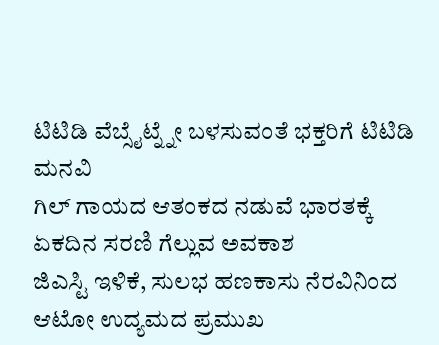ಟಿಟಿಡಿ ವೆಬ್ಸೈಟ್ನ್ನೇ ಬಳಸುವಂತೆ ಭಕ್ತರಿಗೆ ಟಿಟಿಡಿ ಮನವಿ
ಗಿಲ್ ಗಾಯದ ಆತಂಕದ ನಡುವೆ ಭಾರತಕ್ಕೆ ಏಕದಿನ ಸರಣಿ ಗೆಲ್ಲುವ ಅವಕಾಶ
ಜಿಎಸ್ಟಿ ಇಳಿಕೆ, ಸುಲಭ ಹಣಕಾಸು ನೆರವಿನಿಂದ ಆಟೋ ಉದ್ಯಮದ ಪ್ರಮುಖ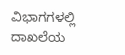ವಿಭಾಗಗಳಲ್ಲಿ ದಾಖಲೆಯ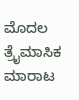ಮೊದಲ ತ್ರೈಮಾಸಿಕ ಮಾರಾಟ